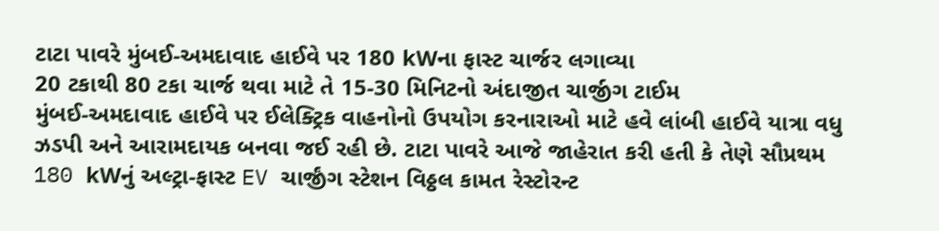ટાટા પાવરે મુંબઈ-અમદાવાદ હાઈવે પર 180 kWના ફાસ્ટ ચાર્જર લગાવ્યા
20 ટકાથી 80 ટકા ચાર્જ થવા માટે તે 15-30 મિનિટનો અંદાજીત ચાર્જીગ ટાઈમ
મુંબઈ-અમદાવાદ હાઈવે પર ઈલેક્ટ્રિક વાહનોનો ઉપયોગ કરનારાઓ માટે હવે લાંબી હાઈવે યાત્રા વધુ ઝડપી અને આરામદાયક બનવા જઈ રહી છે. ટાટા પાવરે આજે જાહેરાત કરી હતી કે તેણે સૌપ્રથમ 180 kWનું અલ્ટ્રા-ફાસ્ટ EV ચાર્જીંગ સ્ટેશન વિઠ્ઠલ કામત રેસ્ટોરન્ટ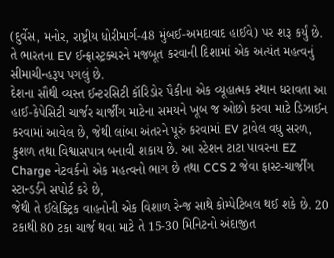(દુર્વેસ, મનોર, રાષ્ટ્રીય ધોરીમાર્ગ-48 મુંબઈ-અમદાવાદ હાઈવે) પર શરૂ કર્યું છે. તે ભારતના EV ઈન્ફ્રાસ્ટ્રક્ચરને મજબૂત કરવાની દિશામાં એક અત્યંત મહત્વનું સીમાચીન્હરૂપ પગલું છે.
દેશના સૌથી વ્યસ્ત ઈન્ટરસિટી કૉરિડોર પૈકીના એક વ્યૂહાત્મક સ્થાન ધરાવતા આ હાઈ-કેપેસિટી ચાર્જર ચાર્જીંગ માટેના સમયને ખૂબ જ ઓછો કરવા માટે ડિઝાઈન કરવામાં આવેલ છે, જેથી લાંબા અંતરને પૂરું કરવામાં EV ટ્રાવેલ વધુ સરળ, કુશળ તથા વિશ્વાસપાત્ર બનાવી શકાય છે. આ સ્ટેશન ટાટા પાવરના EZ Charge નેટવર્કનો એક મહત્વનો ભાગ છે તથા CCS 2 જેવા ફાસ્ટ-ચાર્જીંગ સ્ટાન્ડર્ડને સપોર્ટ કરે છે,
જેથી તે ઈલેક્ટ્રિક વાહનોની એક વિશાળ રેન્જ સાથે કોમ્પેટિબલ થઈ શકે છે. 20 ટકાથી 80 ટકા ચાર્જ થવા માટે તે 15-30 મિનિટનો અંદાજીત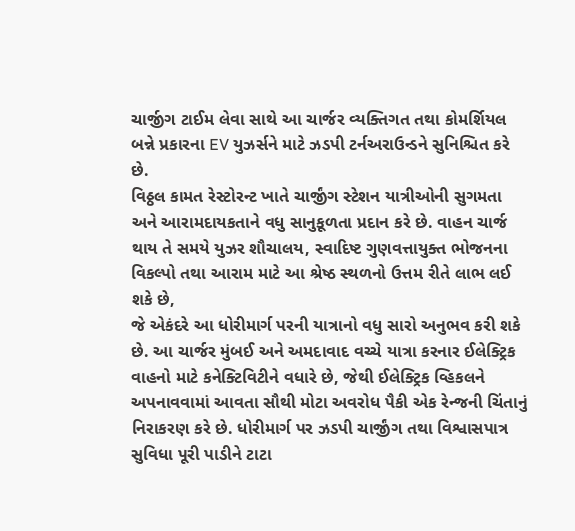ચાર્જીગ ટાઈમ લેવા સાથે આ ચાર્જર વ્યક્તિગત તથા કોમર્શિયલ બન્ને પ્રકારના EV યુઝર્સને માટે ઝડપી ટર્નઅરાઉન્ડને સુનિશ્ચિત કરે છે.
વિઠ્ઠલ કામત રેસ્ટોરન્ટ ખાતે ચાર્જીંગ સ્ટેશન યાત્રીઓની સુગમતા અને આરામદાયકતાને વધુ સાનુકૂળતા પ્રદાન કરે છે. વાહન ચાર્જ થાય તે સમયે યુઝર શૌચાલય, સ્વાદિષ્ટ ગુણવત્તાયુક્ત ભોજનના વિકલ્પો તથા આરામ માટે આ શ્રેષ્ઠ સ્થળનો ઉત્તમ રીતે લાભ લઈ શકે છે,
જે એકંદરે આ ધોરીમાર્ગ પરની યાત્રાનો વધુ સારો અનુભવ કરી શકે છે. આ ચાર્જર મુંબઈ અને અમદાવાદ વચ્ચે યાત્રા કરનાર ઈલેક્ટ્રિક વાહનો માટે કનેક્ટિવિટીને વધારે છે, જેથી ઈલેક્ટ્રિક વ્હિકલને અપનાવવામાં આવતા સૌથી મોટા અવરોધ પૈકી એક રેન્જની ચિંતાનું નિરાકરણ કરે છે. ધોરીમાર્ગ પર ઝડપી ચાર્જીંગ તથા વિશ્વાસપાત્ર સુવિધા પૂરી પાડીને ટાટા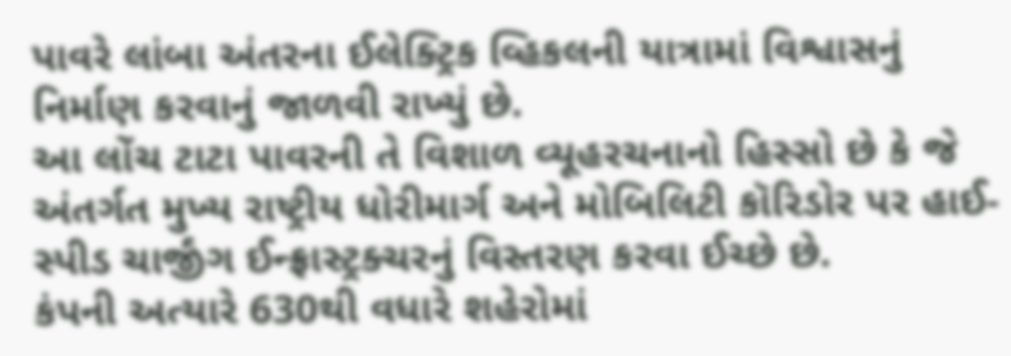પાવરે લાંબા અંતરના ઈલેક્ટ્રિક વ્હિકલની યાત્રામાં વિશ્વાસનું નિર્માણ કરવાનું જાળવી રાખ્યું છે.
આ લોંચ ટાટા પાવરની તે વિશાળ વ્યૂહરચનાનો હિસ્સો છે કે જે અંતર્ગત મુખ્ય રાષ્ટ્રીય ધોરીમાર્ગ અને મોબિલિટી કૉરિડોર પર હાઈ-સ્પીડ ચાર્જીંગ ઈન્ફ્રાસ્ટ્રક્ચરનું વિસ્તરણ કરવા ઈચ્છે છે.
કંપની અત્યારે 630થી વધારે શહેરોમાં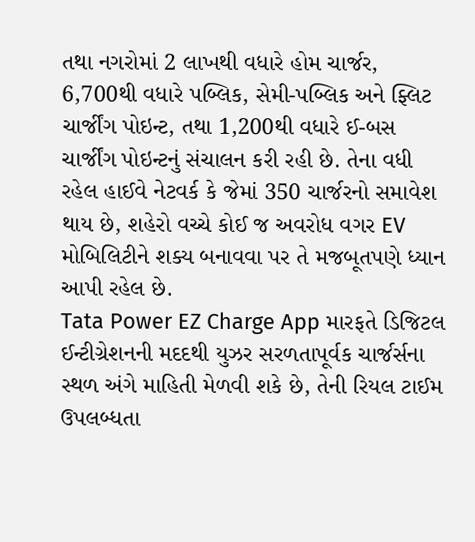તથા નગરોમાં 2 લાખથી વધારે હોમ ચાર્જર, 6,700થી વધારે પબ્લિક, સેમી-પબ્લિક અને ફ્લિટ ચાર્જીંગ પોઇન્ટ, તથા 1,200થી વધારે ઈ-બસ ચાર્જીંગ પોઇન્ટનું સંચાલન કરી રહી છે. તેના વધી રહેલ હાઈવે નેટવર્ક કે જેમાં 350 ચાર્જરનો સમાવેશ થાય છે, શહેરો વચ્ચે કોઈ જ અવરોધ વગર EV મોબિલિટીને શક્ય બનાવવા પર તે મજબૂતપણે ધ્યાન આપી રહેલ છે.
Tata Power EZ Charge App મારફતે ડિજિટલ ઈન્ટીગ્રેશનની મદદથી યુઝર સરળતાપૂર્વક ચાર્જર્સના સ્થળ અંગે માહિતી મેળવી શકે છે, તેની રિયલ ટાઈમ ઉપલબ્ધતા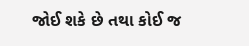જોઈ શકે છે તથા કોઈ જ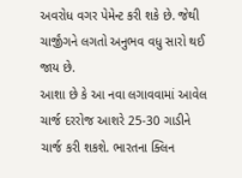અવરોધ વગર પેમેન્ટ કરી શકે છે. જેથી ચાર્જીંગને લગતો અનુભવ વધુ સારો થઈ જાય છે.
આશા છે કે આ નવા લગાવવામાં આવેલ ચાર્જ દરરોજ આશરે 25-30 ગાડીને ચાર્જ કરી શકશે. ભારતના ક્લિન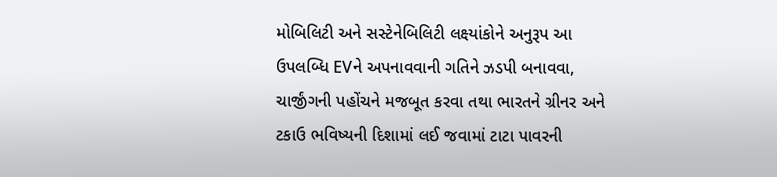મોબિલિટી અને સસ્ટેનેબિલિટી લક્ષ્યાંકોને અનુરૂપ આ ઉપલબ્ધિ EVને અપનાવવાની ગતિને ઝડપી બનાવવા, ચાર્જીંગની પહોંચને મજબૂત કરવા તથા ભારતને ગ્રીનર અને ટકાઉ ભવિષ્યની દિશામાં લઈ જવામાં ટાટા પાવરની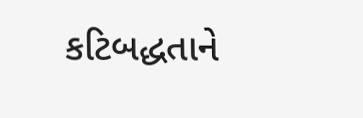કટિબદ્ધતાને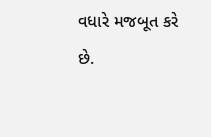વધારે મજબૂત કરે છે.